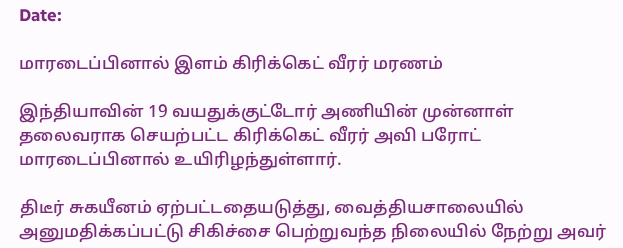Date:

மாரடைப்பினால் இளம் கிரிக்கெட் வீரர் மரணம்

இந்தியாவின் 19 வயதுக்குட்டோர் அணியின் முன்னாள் தலைவராக செயற்பட்ட கிரிக்கெட் வீரர் அவி பரோட்  மாரடைப்பினால் உயிரிழந்துள்ளார்.

திடீர் சுகயீனம் ஏற்பட்டதையடுத்து, வைத்தியசாலையில் அனுமதிக்கப்பட்டு சிகிச்சை பெற்றுவந்த நிலையில் நேற்று அவர்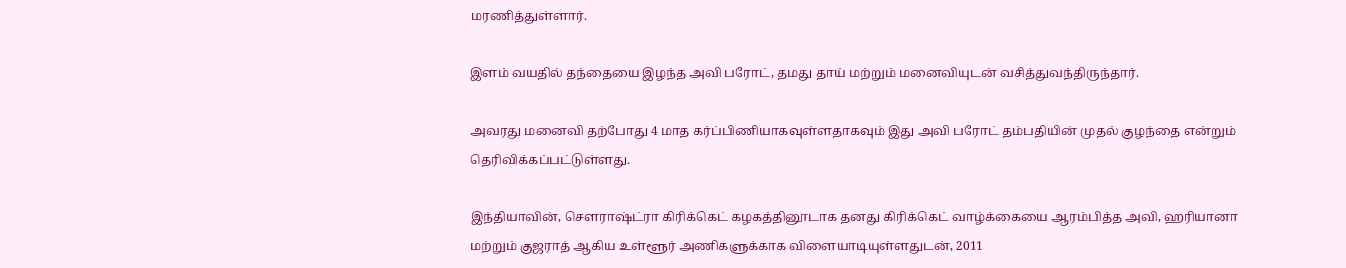மரணித்துள்ளார்.

இளம் வயதில் தந்தையை இழந்த அவி பரோட், தமது தாய் மற்றும் மனைவியுடன் வசித்துவந்திருந்தார்.

அவரது மனைவி தற்போது 4 மாத கர்ப்பிணியாகவுள்ளதாகவும் இது அவி பரோட் தம்பதியின் முதல் குழந்தை என்றும் தெரிவிக்கப்பட்டுள்ளது.

இந்தியாவின், சௌராஷ்ட்ரா கிரிக்கெட் கழகத்தினூடாக தனது கிரிக்கெட் வாழ்க்கையை ஆரம்பித்த அவி, ஹரியானா மற்றும் குஜராத் ஆகிய உள்ளூர் அணிகளுக்காக விளையாடியுள்ளதுடன், 2011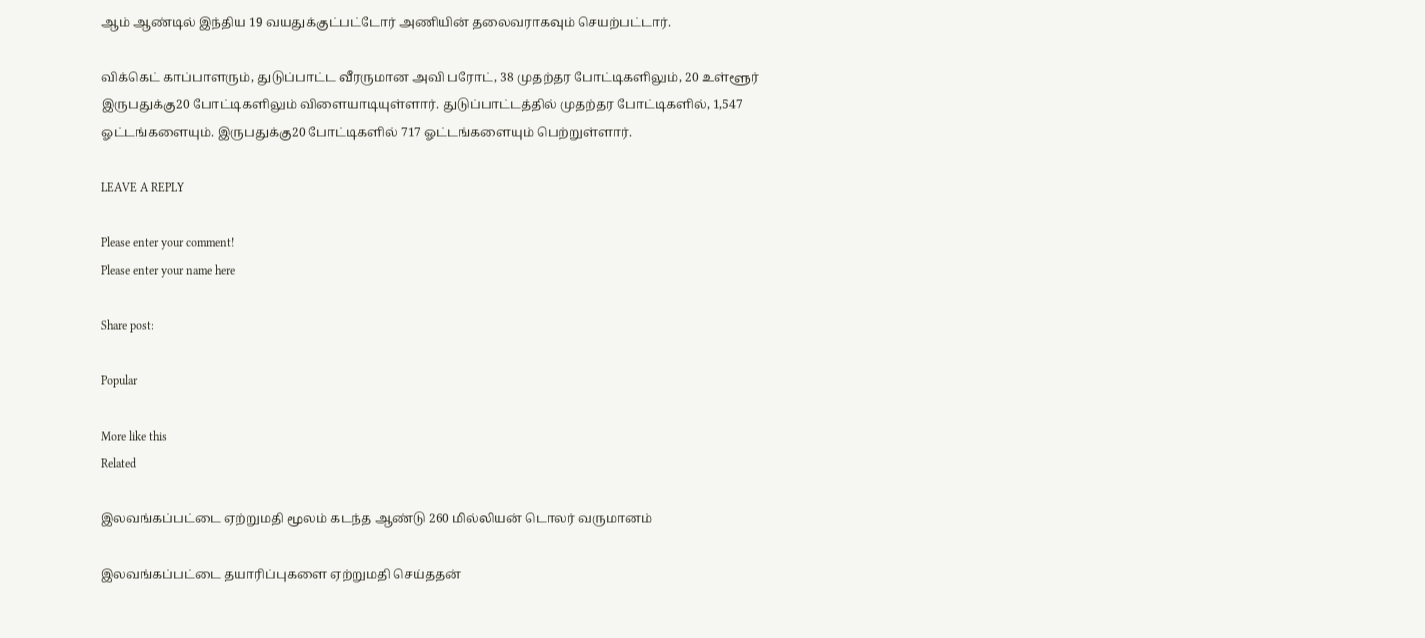ஆம் ஆண்டில் இந்திய 19 வயதுக்குட்பட்டோர் அணியின் தலைவராகவும் செயற்பட்டார்.

விக்கெட் காப்பாளரும், துடுப்பாட்ட வீரருமான அவி பரோட், 38 முதற்தர போட்டிகளிலும், 20 உள்ளூர் இருபதுக்கு20 போட்டிகளிலும் விளையாடியுள்ளார். துடுப்பாட்டத்தில் முதற்தர போட்டிகளில், 1,547 ஓட்டங்களையும். இருபதுக்கு20 போட்டிகளில் 717 ஓட்டங்களையும் பெற்றுள்ளார்.

LEAVE A REPLY

Please enter your comment!
Please enter your name here

Share post:

Popular

More like this
Related

இலவங்கப்பட்டை ஏற்றுமதி மூலம் கடந்த ஆண்டு 260 மில்லியன் டொலர் வருமானம்

இலவங்கப்பட்டை தயாரிப்புகளை ஏற்றுமதி செய்ததன்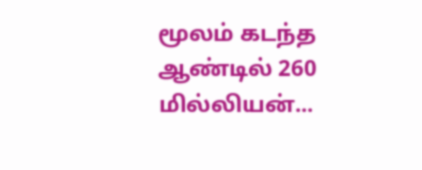மூலம் கடந்த ஆண்டில் 260 மில்லியன்...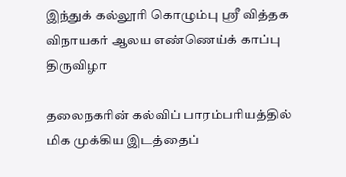இந்துக் கல்லூரி கொழும்பு ஸ்ரீ வித்தக விநாயகர் ஆலய எண்ணெய்க் காப்பு திருவிழா

தலைநகரின் கல்விப் பாரம்பரியத்தில் மிக முக்கிய இடத்தைப்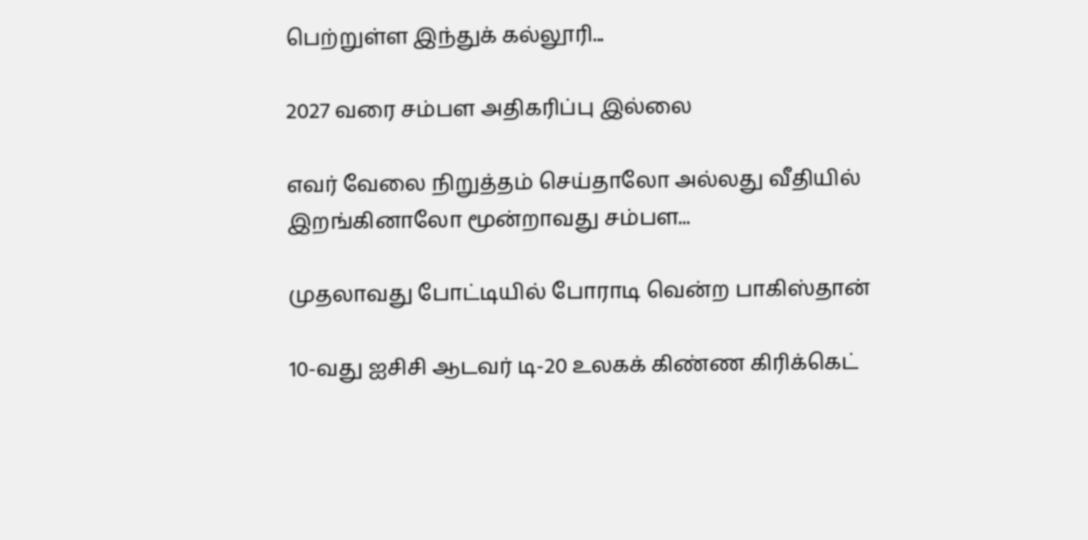பெற்றுள்ள இந்துக் கல்லூரி...

2027 வரை சம்பள அதிகரிப்பு இல்லை

எவர் வேலை நிறுத்தம் செய்தாலோ அல்லது வீதியில் இறங்கினாலோ மூன்றாவது சம்பள...

முதலாவது போட்டியில் போராடி வென்ற பாகிஸ்தான்

10-வது ஐசிசி ஆடவர் டி-20 உலகக் கிண்ண கிரிக்கெட்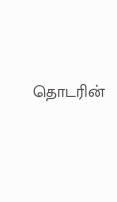தொடரின்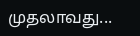முதலாவது...